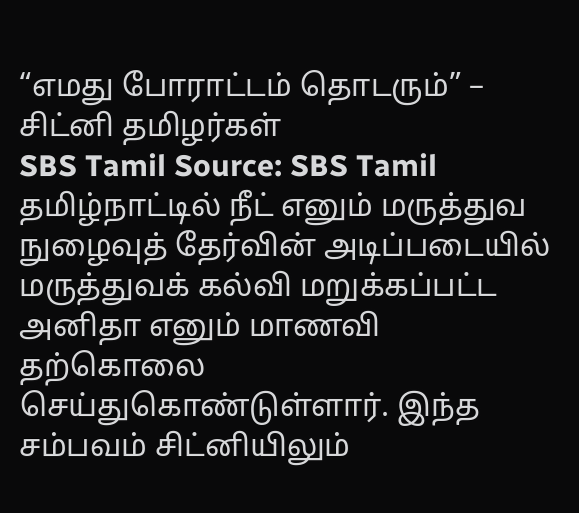“எமது போராட்டம் தொடரும்” – சிட்னி தமிழர்கள்
SBS Tamil Source: SBS Tamil
தமிழ்நாட்டில் நீட் எனும் மருத்துவ நுழைவுத் தேர்வின் அடிப்படையில் மருத்துவக் கல்வி மறுக்கப்பட்ட அனிதா எனும் மாணவி தற்கொலை செய்துகொண்டுள்ளார். இந்த சம்பவம் சிட்னியிலும்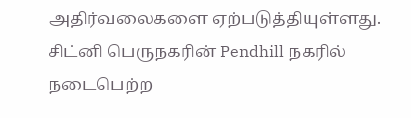அதிர்வலைகளை ஏற்படுத்தியுள்ளது. சிட்னி பெருநகரின் Pendhill நகரில் நடைபெற்ற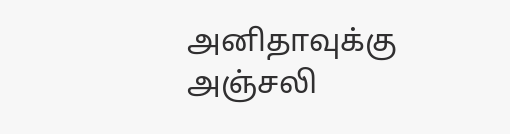அனிதாவுக்கு அஞ்சலி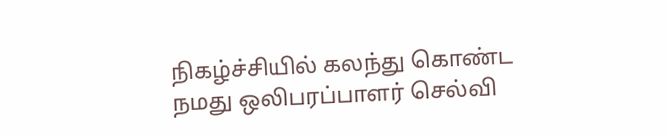நிகழ்ச்சியில் கலந்து கொண்ட நமது ஒலிபரப்பாளர் செல்வி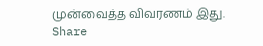முன்வைத்த விவரணம் இது.
Share